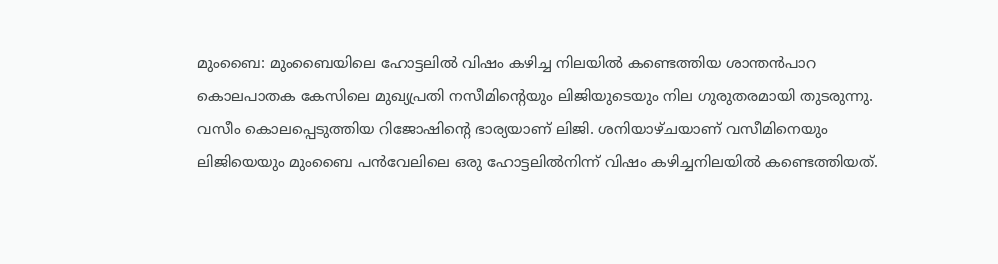മുംബൈ: മുംബൈയിലെ ഹോട്ടലിൽ വിഷം കഴിച്ച നിലയിൽ കണ്ടെത്തിയ ശാന്തൻപാറ കൊലപാതക കേസിലെ മുഖ്യപ്രതി നസീമിന്റെയും ലിജിയുടെയും നില ഗുരുതരമായി തുടരുന്നു. വസീം കൊലപ്പെടുത്തിയ റിജോഷിന്റെ ഭാര്യയാണ് ലിജി. ശനിയാഴ്ചയാണ് വസീമിനെയും ലിജിയെയും മുംബൈ പൻവേലിലെ ഒരു ഹോട്ടലിൽനിന്ന് വിഷം കഴിച്ചനിലയിൽ കണ്ടെത്തിയത്.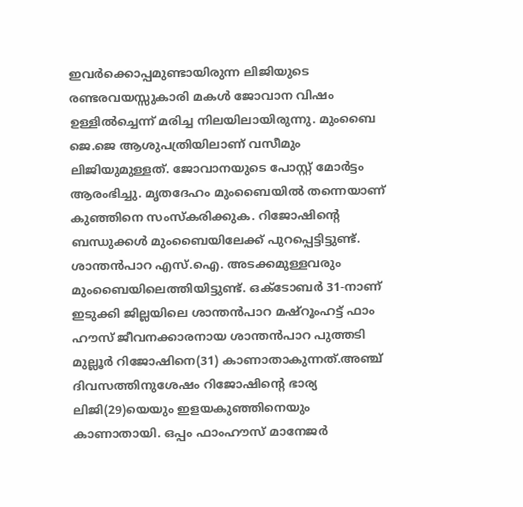ഇവർക്കൊപ്പമുണ്ടായിരുന്ന ലിജിയുടെ രണ്ടരവയസ്സുകാരി മകൾ ജോവാന വിഷം ഉള്ളിൽച്ചെന്ന് മരിച്ച നിലയിലായിരുന്നു. മുംബൈ ജെ.ജെ ആശുപത്രിയിലാണ് വസീമും ലിജിയുമുള്ളത്. ജോവാനയുടെ പോസ്റ്റ് മോർട്ടം ആരംഭിച്ചു. മൃതദേഹം മുംബൈയിൽ തന്നെയാണ് കുഞ്ഞിനെ സംസ്കരിക്കുക. റിജോഷിന്റെ ബന്ധുക്കൾ മുംബൈയിലേക്ക് പുറപ്പെട്ടിട്ടുണ്ട്. ശാന്തൻപാറ എസ്.ഐ. അടക്കമുള്ളവരും മുംബൈയിലെത്തിയിട്ടുണ്ട്. ഒക്ടോബർ 31-നാണ് ഇടുക്കി ജില്ലയിലെ ശാന്തൻപാറ മഷ്റൂംഹട്ട് ഫാം ഹൗസ് ജീവനക്കാരനായ ശാന്തൻപാറ പുത്തടി മുല്ലൂർ റിജോഷിനെ(31) കാണാതാകുന്നത്.അഞ്ച് ദിവസത്തിനുശേഷം റിജോഷിന്റെ ഭാര്യ ലിജി(29)യെയും ഇളയകുഞ്ഞിനെയും കാണാതായി. ഒപ്പം ഫാംഹൗസ് മാനേജർ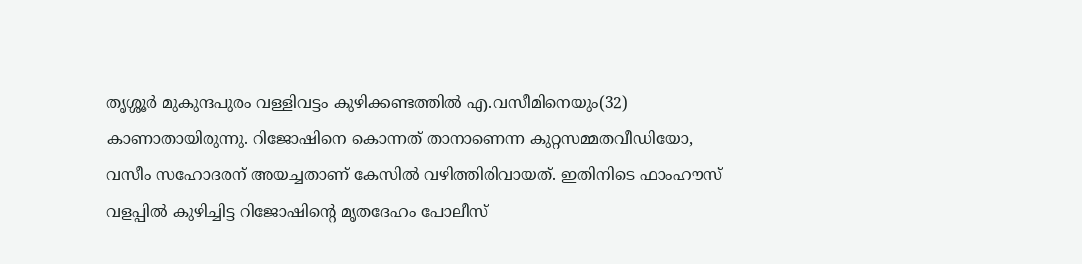തൃശ്ശൂർ മുകുന്ദപുരം വള്ളിവട്ടം കുഴിക്കണ്ടത്തിൽ എ.വസീമിനെയും(32) കാണാതായിരുന്നു. റിജോഷിനെ കൊന്നത് താനാണെന്ന കുറ്റസമ്മതവീഡിയോ, വസീം സഹോദരന് അയച്ചതാണ് കേസിൽ വഴിത്തിരിവായത്. ഇതിനിടെ ഫാംഹൗസ് വളപ്പിൽ കുഴിച്ചിട്ട റിജോഷിന്റെ മൃതദേഹം പോലീസ്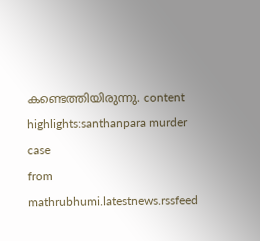കണ്ടെത്തിയിരുന്നു. content highlights:santhanpara murder case
from mathrubhumi.latestnews.rssfeed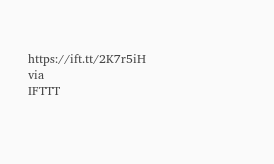https://ift.tt/2K7r5iH
via
IFTTT